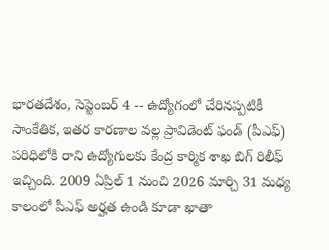భారతదేశం, సెప్టెంబర్ 4 -- ఉద్యోగంలో చేరినప్పటికీ సాంకేతిక, ఇతర కారణాల వల్ల ప్రావిడెంట్ ఫండ్ (పీఎఫ్) పరిధిలోకి రాని ఉద్యోగులకు కేంద్ర కార్మిక శాఖ బిగ్ రిలీఫ్ ఇచ్చింది. 2009 ఏప్రిల్ 1 నుంచి 2026 మార్చి 31 మధ్య కాలంలో పీఎఫ్ అర్హత ఉండి కూడా ఖాతా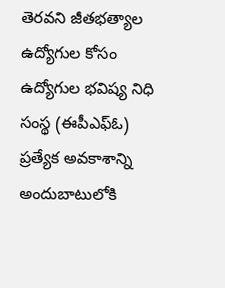తెరవని జీతభత్యాల ఉద్యోగుల కోసం ఉద్యోగుల భవిష్య నిధి సంస్థ (ఈపీఎఫ్‌ఓ) ప్రత్యేక అవకాశాన్ని అందుబాటులోకి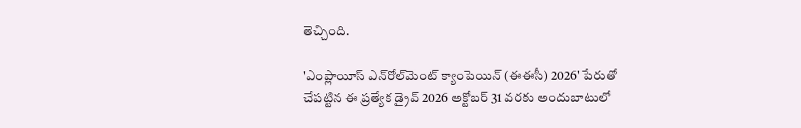తెచ్చింది.

'ఎంప్లాయీస్ ఎన్‌రోల్‌మెంట్ క్యాంపెయిన్ (ఈఈసీ) 2026' పేరుతో చేపట్టిన ఈ ప్రత్యేక డ్రైవ్ 2026 అక్టోబర్ 31 వరకు అందుబాటులో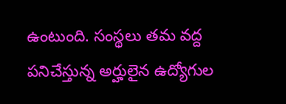ఉంటుంది. సంస్థలు తమ వద్ద పనిచేస్తున్న అర్హులైన ఉద్యోగుల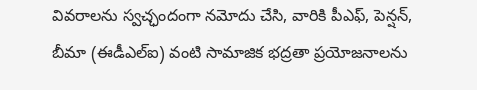వివరాలను స్వచ్ఛందంగా నమోదు చేసి, వారికి పీఎఫ్, పెన్షన్, బీమా (ఈడీఎల్ఐ) వంటి సామాజిక భద్రతా ప్రయోజనాలను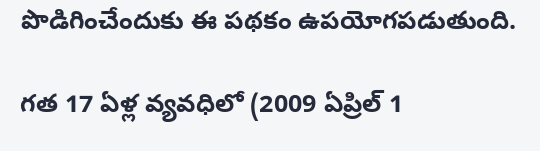పొడిగించేందుకు ఈ పథకం ఉపయోగపడుతుంది.

గత 17 ఏళ్ల వ్యవధిలో (2009 ఏప్రిల్ 1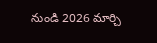నుండి 2026 మార్చి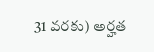31 వరకు) అర్హత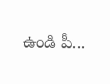ఉండి పీ...